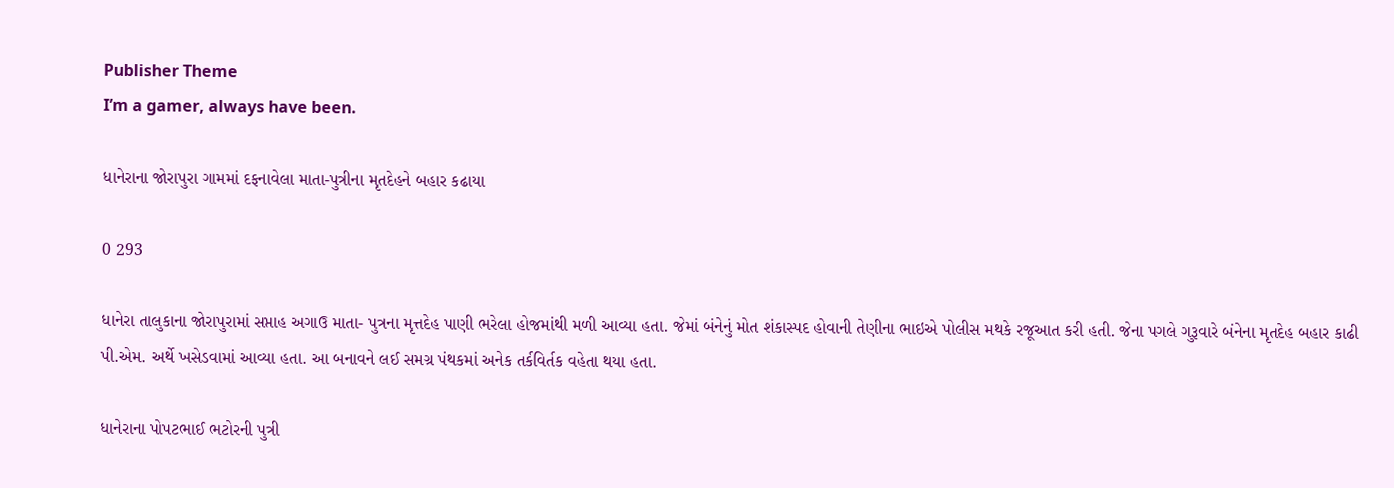Publisher Theme
I’m a gamer, always have been.

ધાનેરાના જોરાપુરા ગામમાં દફનાવેલા માતા-પુત્રીના મૃતદેહને બહાર કઢાયા

0 293

ધાનેરા તાલુકાના જોરાપુરામાં સપ્તાહ અગાઉ માતા- પુત્રના મૃત્તદેહ પાણી ભરેલા હોજમાંથી મળી આવ્યા હતા. જેમાં બંનેનું મોત શંકાસ્પદ હોવાની તેણીના ભાઇએ પોલીસ મથકે રજૂઆત કરી હતી. જેના પગલે ગુરૂવારે બંનેના મૃતદેહ બહાર કાઢી પી.એમ. અર્થે ખસેડવામાં આવ્યા હતા. આ બનાવને લઈ સમગ્ર પંથકમાં અનેક તર્કવિર્તક વહેતા થયા હતા.

ધાનેરાના પોપટભાઈ ભટોરની પુત્રી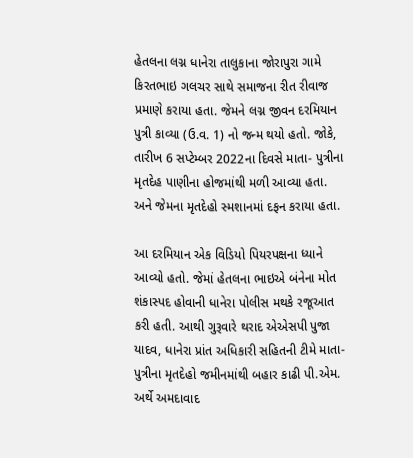હેતલના લગ્ન ધાનેરા તાલુકાના જોરાપુરા ગામે કિરતભાઇ ગલચર સાથે સમાજના રીત રીવાજ પ્રમાણે કરાયા હતા. જેમને લગ્ન જીવન દરમિયાન પુત્રી કાવ્યા (ઉ.વ. 1) નો જન્મ થયો હતો. જોકે, તારીખ 6 સપ્ટેમ્બર 2022ના દિવસે માતા- પુત્રીના મૃતદેહ પાણીના હોજમાંથી મળી આવ્યા હતા. અને જેમના મૃતદેહો સ્મશાનમાં દફન કરાયા હતા.

આ દરમિયાન એક વિડિયો પિયરપક્ષના ધ્યાને આવ્યો હતો. જેમાં હેતલના ભાઇએ બંનેના મોત શંકાસ્પદ હોવાની ધાનેરા પોલીસ મથકે રજૂઆત કરી હતી. આથી ગુરૂવારે થરાદ એએસપી પુજા યાદવ, ધાનેરા પ્રાંત અધિકારી સહિતની ટીમે માતા- પુત્રીના મૃતદેહો જમીનમાંથી બહાર કાઢી પી.એમ. અર્થે અમદાવાદ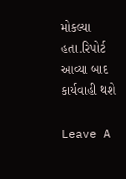મોકલ્યા હતા.રિપોર્ટ આવ્યા બાદ કાર્યવાહી થશે

Leave A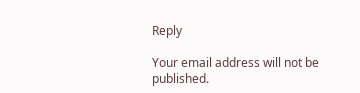Reply

Your email address will not be published.